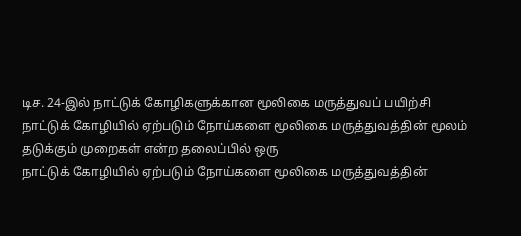டிச. 24-இல் நாட்டுக் கோழிகளுக்கான மூலிகை மருத்துவப் பயிற்சி
நாட்டுக் கோழியில் ஏற்படும் நோய்களை மூலிகை மருத்துவத்தின் மூலம் தடுக்கும் முறைகள் என்ற தலைப்பில் ஒரு
நாட்டுக் கோழியில் ஏற்படும் நோய்களை மூலிகை மருத்துவத்தின்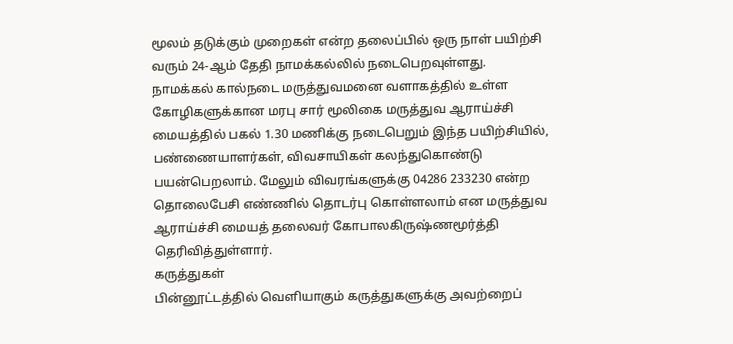மூலம் தடுக்கும் முறைகள் என்ற தலைப்பில் ஒரு நாள் பயிற்சி வரும் 24-ஆம் தேதி நாமக்கல்லில் நடைபெறவுள்ளது.
நாமக்கல் கால்நடை மருத்துவமனை வளாகத்தில் உள்ள கோழிகளுக்கான மரபு சார் மூலிகை மருத்துவ ஆராய்ச்சி மையத்தில் பகல் 1.30 மணிக்கு நடைபெறும் இந்த பயிற்சியில், பண்ணையாளர்கள், விவசாயிகள் கலந்துகொண்டு பயன்பெறலாம். மேலும் விவரங்களுக்கு 04286 233230 என்ற தொலைபேசி எண்ணில் தொடர்பு கொள்ளலாம் என மருத்துவ ஆராய்ச்சி மையத் தலைவர் கோபாலகிருஷ்ணமூர்த்தி தெரிவித்துள்ளார்.
கருத்துகள்
பின்னூட்டத்தில் வெளியாகும் கருத்துகளுக்கு அவற்றைப்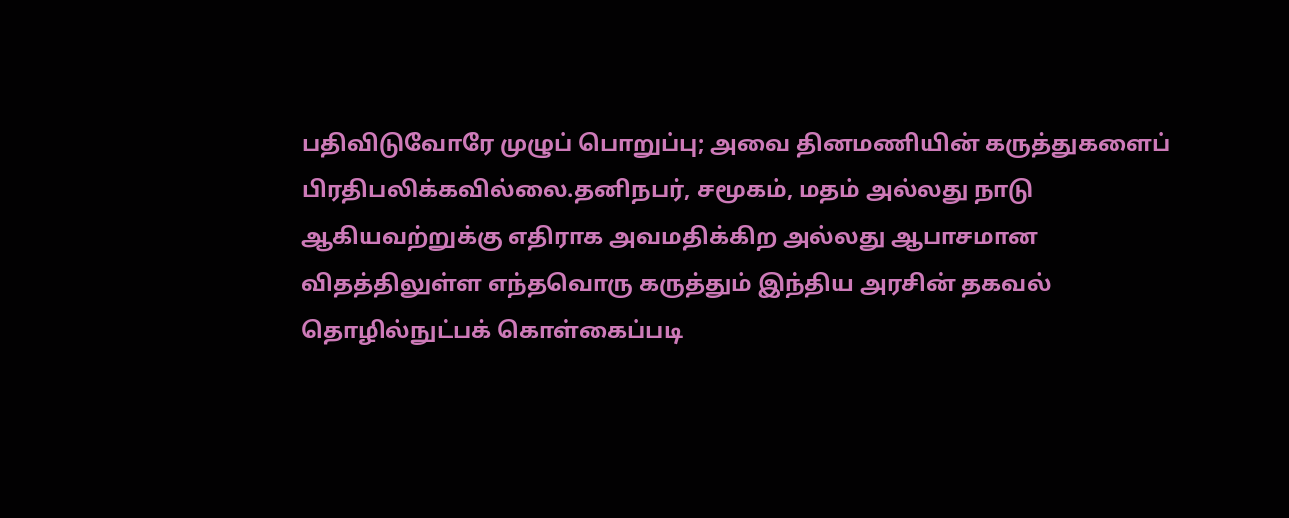பதிவிடுவோரே முழுப் பொறுப்பு; அவை தினமணியின் கருத்துகளைப் பிரதிபலிக்கவில்லை.தனிநபர், சமூகம், மதம் அல்லது நாடு ஆகியவற்றுக்கு எதிராக அவமதிக்கிற அல்லது ஆபாசமான விதத்திலுள்ள எந்தவொரு கருத்தும் இந்திய அரசின் தகவல் தொழில்நுட்பக் கொள்கைப்படி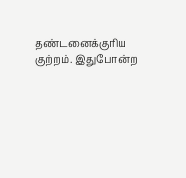தண்டனைக்குரிய குற்றம். இதுபோன்ற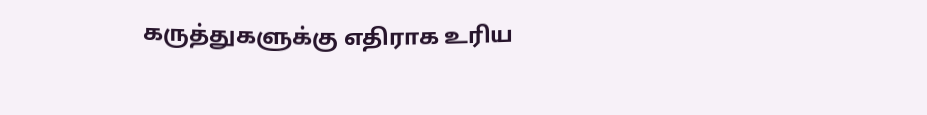கருத்துகளுக்கு எதிராக உரிய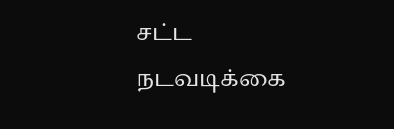சட்ட நடவடிக்கை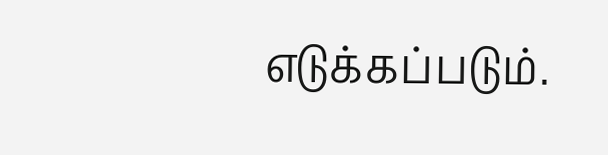எடுக்கப்படும்.